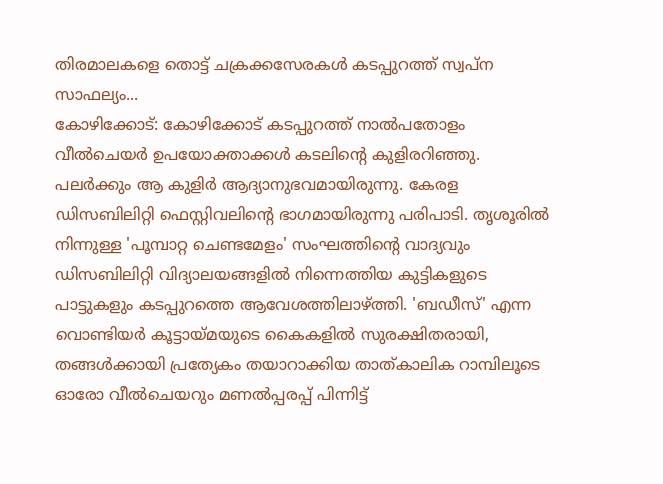തിരമാലകളെ തൊട്ട് ചക്രക്കസേരകൾ കടപ്പുറത്ത് സ്വപ്ന സാഫല്യം...
കോഴിക്കോട്: കോഴിക്കോട് കടപ്പുറത്ത് നാൽപതോളം വീൽചെയർ ഉപയോക്താക്കൾ കടലിന്റെ കുളിരറിഞ്ഞു. പലർക്കും ആ കുളിർ ആദ്യാനുഭവമായിരുന്നു. കേരള ഡിസബിലിറ്റി ഫെസ്റ്റിവലിന്റെ ഭാഗമായിരുന്നു പരിപാടി. തൃശൂരിൽ നിന്നുള്ള 'പൂമ്പാറ്റ ചെണ്ടമേളം' സംഘത്തിന്റെ വാദ്യവും ഡിസബിലിറ്റി വിദ്യാലയങ്ങളിൽ നിന്നെത്തിയ കുട്ടികളുടെ പാട്ടുകളും കടപ്പുറത്തെ ആവേശത്തിലാഴ്ത്തി. 'ബഡീസ്' എന്ന വൊണ്ടിയർ കൂട്ടായ്മയുടെ കൈകളിൽ സുരക്ഷിതരായി, തങ്ങൾക്കായി പ്രത്യേകം തയാറാക്കിയ താത്കാലിക റാമ്പിലൂടെ ഓരോ വീൽചെയറും മണൽപ്പരപ്പ് പിന്നിട്ട്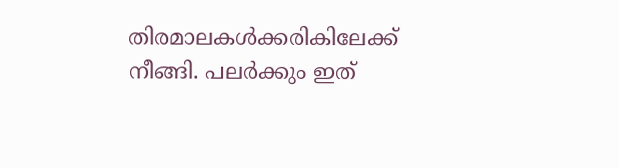തിരമാലകൾക്കരികിലേക്ക് നീങ്ങി. പലർക്കും ഇത്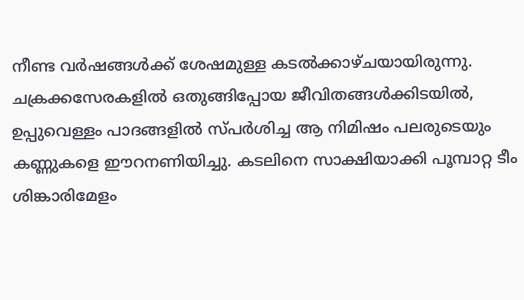നീണ്ട വർഷങ്ങൾക്ക് ശേഷമുള്ള കടൽക്കാഴ്ചയായിരുന്നു. ചക്രക്കസേരകളിൽ ഒതുങ്ങിപ്പോയ ജീവിതങ്ങൾക്കിടയിൽ, ഉപ്പുവെള്ളം പാദങ്ങളിൽ സ്പർശിച്ച ആ നിമിഷം പലരുടെയും കണ്ണുകളെ ഈറനണിയിച്ചു. കടലിനെ സാക്ഷിയാക്കി പൂമ്പാറ്റ ടീം ശിങ്കാരിമേളം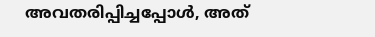അവതരിപ്പിച്ചപ്പോൾ, അത്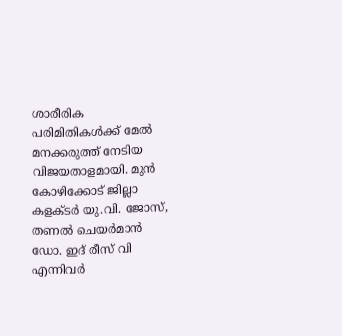ശാരീരിക പരിമിതികൾക്ക് മേൽ മനക്കരുത്ത് നേടിയ വിജയതാളമായി. മുൻ കോഴിക്കോട് ജില്ലാ കളക്ടർ യു.വി. ജോസ്, തണൽ ചെയർമാൻ ഡോ. ഇദ് രീസ് വി എന്നിവർ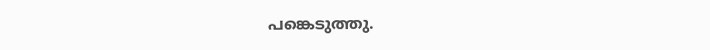പങ്കെടുത്തു.